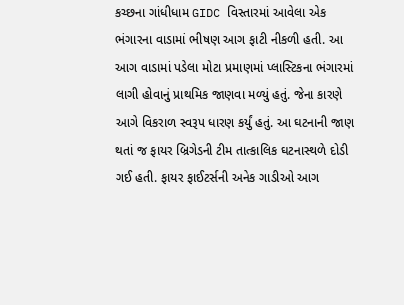કચ્છના ગાંધીધામ GIDC વિસ્તારમાં આવેલા એક ભંગારના વાડામાં ભીષણ આગ ફાટી નીકળી હતી. આ આગ વાડામાં પડેલા મોટા પ્રમાણમાં પ્લાસ્ટિકના ભંગારમાં લાગી હોવાનું પ્રાથમિક જાણવા મળ્યું હતું. જેના કારણે આગે વિકરાળ સ્વરૂપ ધારણ કર્યું હતું. આ ઘટનાની જાણ થતાં જ ફાયર બ્રિગેડની ટીમ તાત્કાલિક ઘટનાસ્થળે દોડી ગઈ હતી. ફાયર ફાઈટર્સની અનેક ગાડીઓ આગ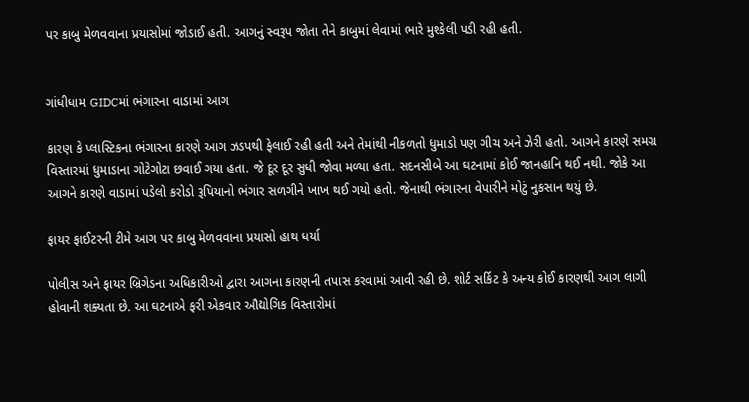પર કાબુ મેળવવાના પ્રયાસોમાં જોડાઈ હતી. આગનું સ્વરૂપ જોતા તેને કાબુમાં લેવામાં ભારે મુશ્કેલી પડી રહી હતી.


ગાંધીધામ GIDCમાં ભંગારના વાડામાં આગ

કારણ કે પ્લાસ્ટિકના ભંગારના કારણે આગ ઝડપથી ફેલાઈ રહી હતી અને તેમાંથી નીકળતો ધુમાડો પણ ગીચ અને ઝેરી હતો. આગને કારણે સમગ્ર વિસ્તારમાં ધુમાડાના ગોટેગોટા છવાઈ ગયા હતા. જે દૂર દૂર સુધી જોવા મળ્યા હતા. સદનસીબે આ ઘટનામાં કોઈ જાનહાનિ થઈ નથી. જોકે આ આગને કારણે વાડામાં પડેલો કરોડો રૂપિયાનો ભંગાર સળગીને ખાખ થઈ ગયો હતો. જેનાથી ભંગારના વેપારીને મોટું નુકસાન થયું છે.

ફાયર ફાઈટરની ટીમે આગ પર કાબુ મેળવવાના પ્રયાસો હાથ ધર્યા

પોલીસ અને ફાયર બ્રિગેડના અધિકારીઓ દ્વારા આગના કારણની તપાસ કરવામાં આવી રહી છે. શોર્ટ સર્કિટ કે અન્ય કોઈ કારણથી આગ લાગી હોવાની શક્યતા છે. આ ઘટનાએ ફરી એકવાર ઔદ્યોગિક વિસ્તારોમાં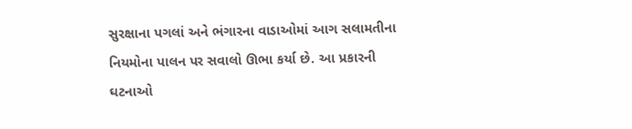સુરક્ષાના પગલાં અને ભંગારના વાડાઓમાં આગ સલામતીના નિયમોના પાલન પર સવાલો ઊભા કર્યા છે. આ પ્રકારની ઘટનાઓ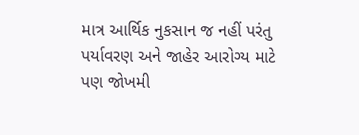માત્ર આર્થિક નુકસાન જ નહીં પરંતુ પર્યાવરણ અને જાહેર આરોગ્ય માટે પણ જોખમી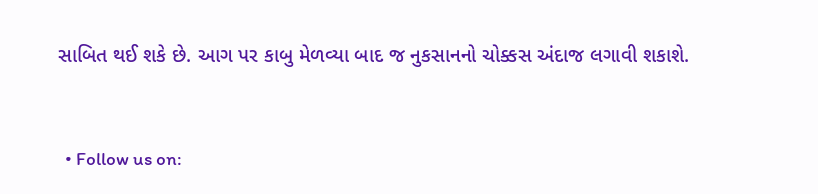સાબિત થઈ શકે છે. આગ પર કાબુ મેળવ્યા બાદ જ નુકસાનનો ચોક્કસ અંદાજ લગાવી શકાશે.


  • Follow us on: